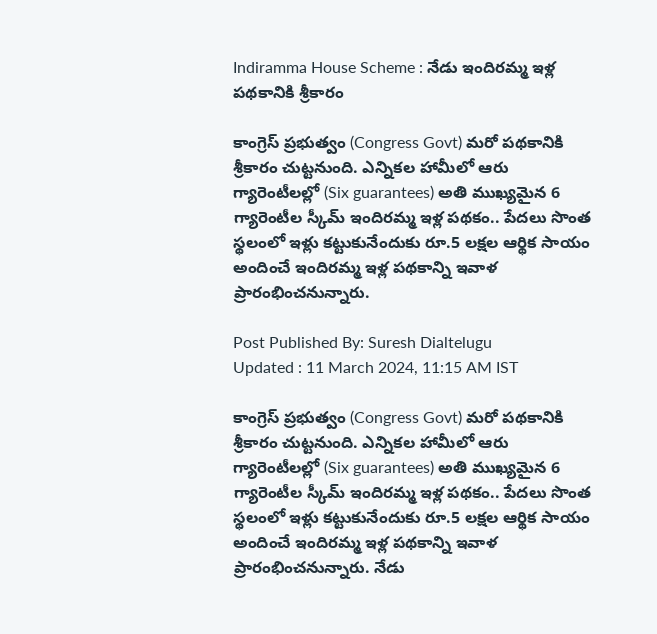Indiramma House Scheme : నేడు ఇందిరమ్మ ఇళ్ల పథకానికి శ్రీకారం

కాంగ్రెస్ ప్రభుత్వం (Congress Govt) మరో పథకానికి శ్రీకారం చుట్టనుంది. ఎన్నికల హామీలో ఆరు గ్యారెంటీలల్లో (Six guarantees) అతి ముఖ్యమైన 6 గ్యారెంటీల స్కీమ్ ఇందిరమ్మ ఇళ్ల పథకం.. పేదలు సొంత స్థలంలో ఇళ్లు కట్టుకునేందుకు రూ.5 లక్షల ఆర్థిక సాయం అందించే ఇందిరమ్మ ఇళ్ల పథకాన్ని ఇవాళ ప్రారంభించనున్నారు.

Post Published By: Suresh Dialtelugu
Updated : 11 March 2024, 11:15 AM IST

కాంగ్రెస్ ప్రభుత్వం (Congress Govt) మరో పథకానికి శ్రీకారం చుట్టనుంది. ఎన్నికల హామీలో ఆరు గ్యారెంటీలల్లో (Six guarantees) అతి ముఖ్యమైన 6 గ్యారెంటీల స్కీమ్ ఇందిరమ్మ ఇళ్ల పథకం.. పేదలు సొంత స్థలంలో ఇళ్లు కట్టుకునేందుకు రూ.5 లక్షల ఆర్థిక సాయం అందించే ఇందిరమ్మ ఇళ్ల పథకాన్ని ఇవాళ ప్రారంభించనున్నారు. నేడు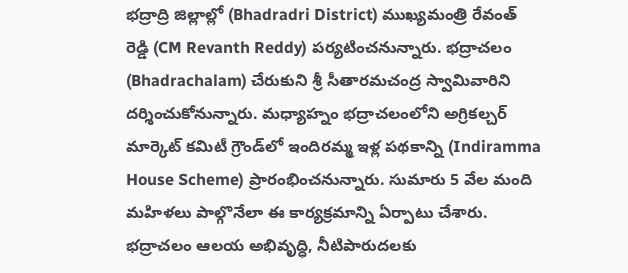భద్రాద్రి జిల్లాల్లో (Bhadradri District) ముఖ్యమంత్రి రేవంత్ రెడ్డి (CM Revanth Reddy) పర్యటించనున్నారు. భద్రాచలం (Bhadrachalam) చేరుకుని శ్రీ సీతారమచంద్ర స్వామివారిని దర్శించుకోనున్నారు. మధ్యాహ్నం భద్రాచలంలోని అగ్రికల్చర్ మార్కెట్ కమిటీ గ్రౌండ్‌లో ఇందిరమ్మ ఇళ్ల పథకాన్ని (Indiramma House Scheme) ప్రారంభించనున్నారు. సుమారు 5 వేల మంది మహిళలు పాల్గొనేలా ఈ కార్యక్రమాన్ని ఏర్పాటు చేశారు. భద్రాచలం ఆలయ అభివృద్ధి, నీటిపారుదలకు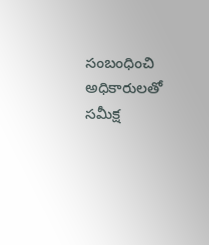సంబంధించి అధికారులతో సమీక్ష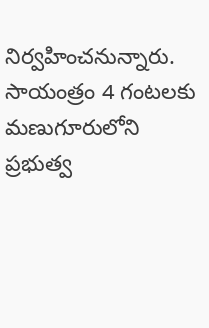నిర్వహించనున్నారు. సాయంత్రం 4 గంటలకు మణుగూరులోని ప్రభుత్వ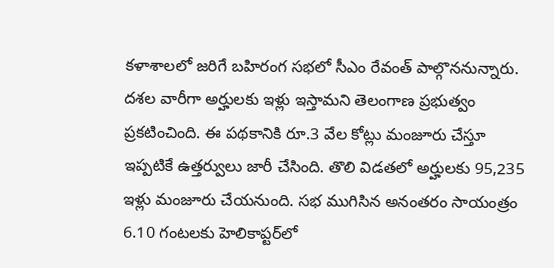కళాశాలలో జరిగే బహిరంగ సభలో సీఎం రేవంత్ పాల్గొననున్నారు. దశల వారీగా అర్హులకు ఇళ్లు ఇస్తామని తెలంగాణ ప్రభుత్వం ప్రకటించింది. ఈ పథకానికి రూ.3 వేల కోట్లు మంజూరు చేస్తూ ఇప్పటికే ఉత్తర్వులు జారీ చేసింది. తొలి విడతలో అర్హులకు 95,235 ఇళ్లు మంజూరు చేయనుంది. సభ ముగిసిన అనంతరం సాయంత్రం 6.10 గంటలకు హెలికాప్టర్‌లో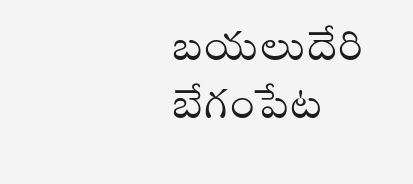బయలుదేరి బేగంపేట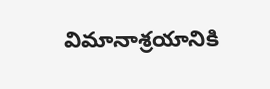విమానాశ్రయానికి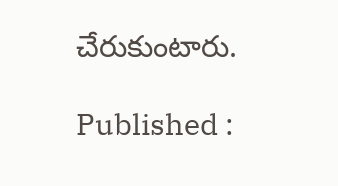చేరుకుంటారు.

Published :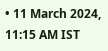• 11 March 2024, 11:15 AM IST